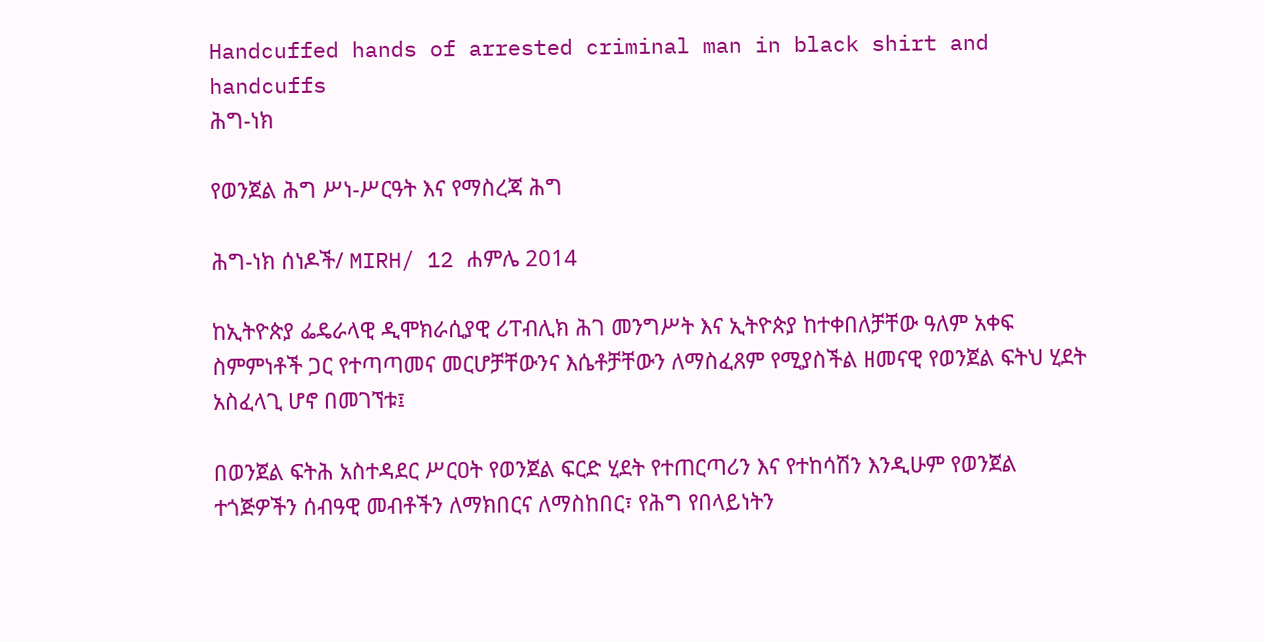Handcuffed hands of arrested criminal man in black shirt and handcuffs
ሕግ-ነክ

የወንጀል ሕግ ሥነ-ሥርዓት እና የማስረጃ ሕግ

ሕግ-ነክ ሰነዶች/ MIRH/ 12 ሐምሌ 2014

ከኢትዮጵያ ፌዴራላዊ ዲሞክራሲያዊ ሪፐብሊክ ሕገ መንግሥት እና ኢትዮጵያ ከተቀበለቻቸው ዓለም አቀፍ ስምምነቶች ጋር የተጣጣመና መርሆቻቸውንና እሴቶቻቸውን ለማስፈጸም የሚያስችል ዘመናዊ የወንጀል ፍትህ ሂደት አስፈላጊ ሆኖ በመገኘቱ፤

በወንጀል ፍትሕ አስተዳደር ሥርዐት የወንጀል ፍርድ ሂደት የተጠርጣሪን እና የተከሳሽን እንዲሁም የወንጀል ተጎጅዎችን ሰብዓዊ መብቶችን ለማክበርና ለማስከበር፣ የሕግ የበላይነትን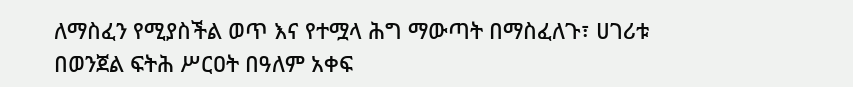ለማስፈን የሚያስችል ወጥ እና የተሟላ ሕግ ማውጣት በማስፈለጉ፣ ሀገሪቱ በወንጀል ፍትሕ ሥርዐት በዓለም አቀፍ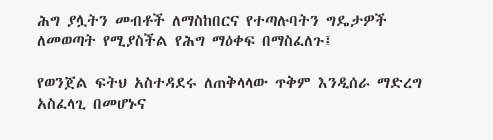ሕግ ያሏትን መብቶች ለማስከበርና የተጣሉባትን ግዴታዎች ለመወጣት የሚያስችል የሕግ ማዕቀፍ በማስፈለጉ፤

የወንጀል ፍትህ አስተዳደሩ ለጠቅላላው ጥቅም እንዲሰራ ማድረግ አስፈላጊ በመሆኑና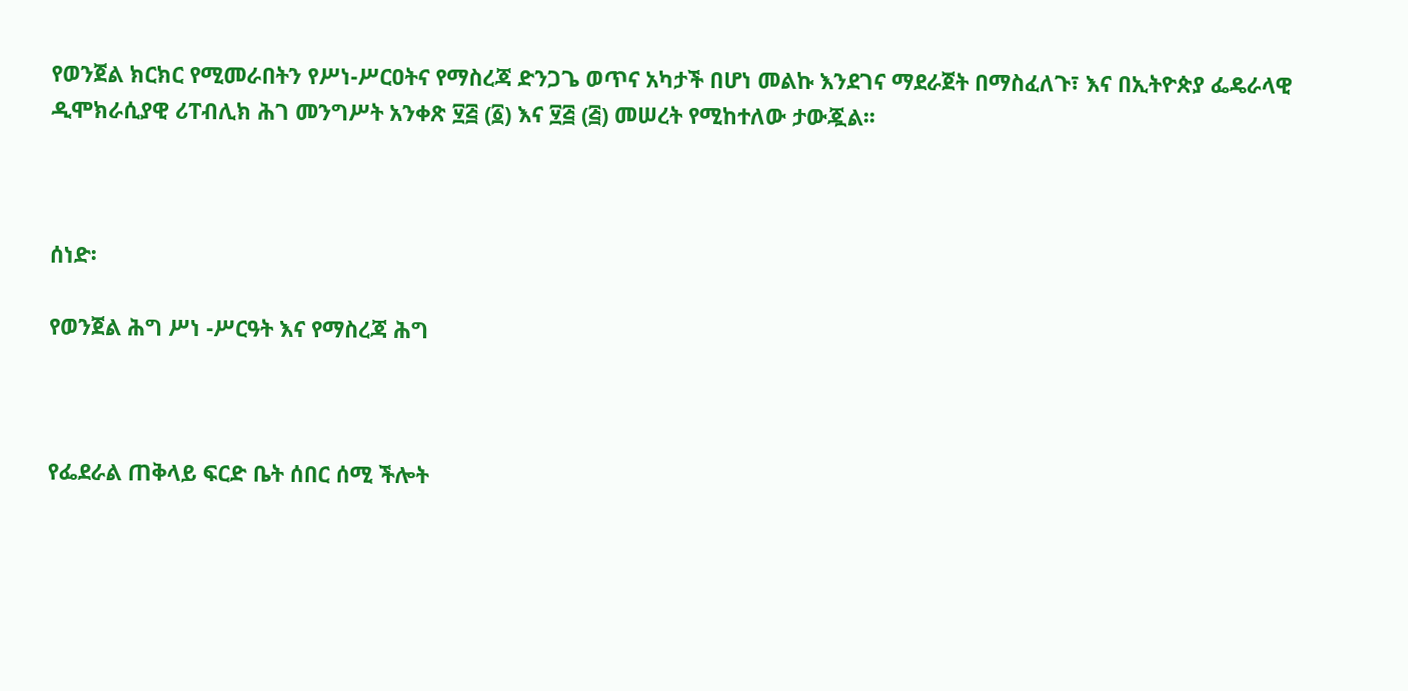የወንጀል ክርክር የሚመራበትን የሥነ-ሥርዐትና የማስረጃ ድንጋጌ ወጥና አካታች በሆነ መልኩ እንደገና ማደራጀት በማስፈለጉ፣ እና በኢትዮጵያ ፌዴራላዊ ዲሞክራሲያዊ ሪፐብሊክ ሕገ መንግሥት አንቀጽ ፶፭ (፩) እና ፶፭ (፭) መሠረት የሚከተለው ታውጇል፡፡



ሰነድ፡

የወንጀል ሕግ ሥነ -ሥርዓት እና የማስረጃ ሕግ



የፌደራል ጠቅላይ ፍርድ ቤት ሰበር ሰሚ ችሎት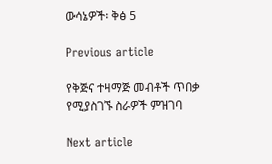ውሳኔዎች፡ ቅፅ 5

Previous article

የቅጅና ተዛማጅ መብቶች ጥበቃ የሚያስገኙ ስራዎች ምዝገባ

Next article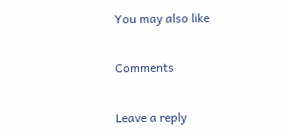You may also like

Comments

Leave a reply